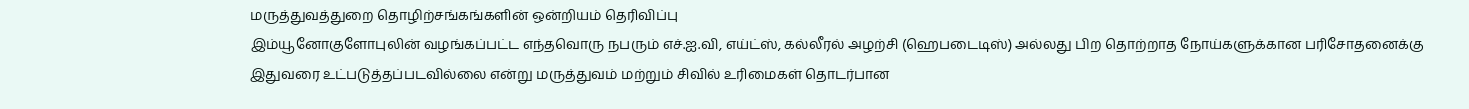மருத்துவத்துறை தொழிற்சங்கங்களின் ஒன்றியம் தெரிவிப்பு
இம்யூனோகுளோபுலின் வழங்கப்பட்ட எந்தவொரு நபரும் எச்.ஐ.வி, எய்ட்ஸ், கல்லீரல் அழற்சி (ஹெபடைடிஸ்) அல்லது பிற தொற்றாத நோய்களுக்கான பரிசோதனைக்கு இதுவரை உட்படுத்தப்படவில்லை என்று மருத்துவம் மற்றும் சிவில் உரிமைகள் தொடர்பான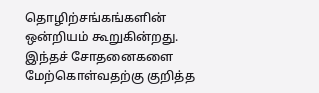தொழிற்சங்கங்களின் ஒன்றியம் கூறுகின்றது.
இந்தச் சோதனைகளை மேற்கொள்வதற்கு குறித்த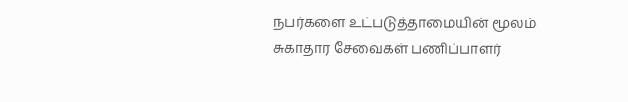நபர்களை உட்படுத்தாமையின் மூலம் சுகாதார சேவைகள் பணிப்பாளர்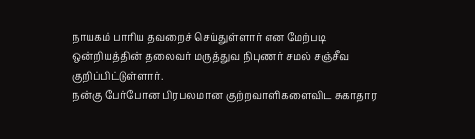நாயகம் பாரிய தவறைச் செய்துள்ளார் என மேற்படி ஒன்றியத்தின் தலைவர் மருத்துவ நிபுணர் சமல் சஞ்சீவ குறிப்பிட்டுள்ளார்.
நன்கு பேர்போன பிரபலமான குற்றவாளிகளைவிட சுகாதார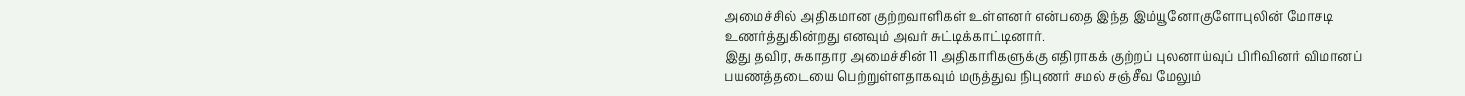அமைச்சில் அதிகமான குற்றவாளிகள் உள்ளனர் என்பதை இந்த இம்யூனோகுளோபுலின் மோசடி உணர்த்துகின்றது எனவும் அவர் சுட்டிக்காட்டினார்.
இது தவிர, சுகாதார அமைச்சின் 11 அதிகாரிகளுக்கு எதிராகக் குற்றப் புலனாய்வுப் பிரிவினர் விமானப் பயணத்தடையை பெற்றுள்ளதாகவும் மருத்துவ நிபுணர் சமல் சஞ்சீவ மேலும்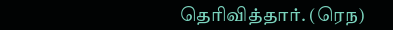தெரிவித்தார். (ரெந)